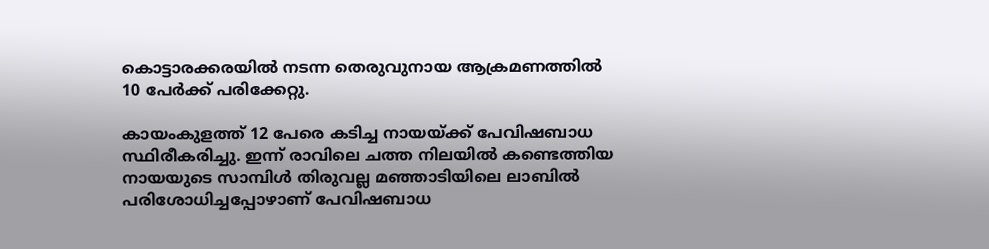കൊട്ടാരക്കരയിൽ നടന്ന തെരുവുനായ ആക്രമണത്തിൽ 10 പേർക്ക് പരിക്കേറ്റു.

കായംകുളത്ത് 12 പേരെ കടിച്ച നായയ്ക്ക് പേവിഷബാധ സ്ഥിരീകരിച്ചു. ഇന്ന് രാവിലെ ചത്ത നിലയിൽ കണ്ടെത്തിയ നായയുടെ സാമ്പിൾ തിരുവല്ല മഞ്ഞാടിയിലെ ലാബിൽ പരിശോധിച്ചപ്പോഴാണ് പേവിഷബാധ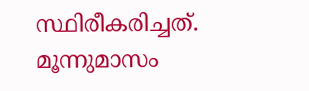സ്ഥിരീകരിച്ചത്. മൂന്നുമാസം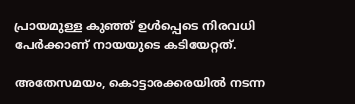പ്രായമുള്ള കുഞ്ഞ് ഉൾപ്പെടെ നിരവധി പേർക്കാണ് നായയുടെ കടിയേറ്റത്.

അതേസമയം, കൊട്ടാരക്കരയിൽ നടന്ന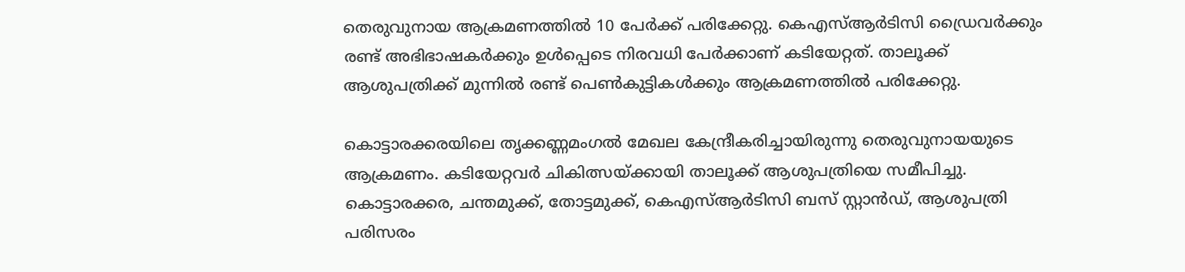തെരുവുനായ ആക്രമണത്തിൽ 10 പേർക്ക് പരിക്കേറ്റു. കെഎസ്ആർടിസി ഡ്രൈവർക്കും രണ്ട് അഭിഭാഷകർക്കും ഉൾപ്പെടെ നിരവധി പേർക്കാണ് കടിയേറ്റത്. താലൂക്ക് ആശുപത്രിക്ക് മുന്നിൽ രണ്ട് പെൺകുട്ടികൾക്കും ആക്രമണത്തിൽ പരിക്കേറ്റു.

കൊട്ടാരക്കരയിലെ തൃക്കണ്ണമംഗൽ മേഖല കേന്ദ്രീകരിച്ചായിരുന്നു തെരുവുനായയുടെ ആക്രമണം. കടിയേറ്റവർ ചികിത്സയ്ക്കായി താലൂക്ക് ആശുപത്രിയെ സമീപിച്ചു. കൊട്ടാരക്കര, ചന്തമുക്ക്, തോട്ടമുക്ക്, കെഎസ്ആർടിസി ബസ് സ്റ്റാൻഡ്, ആശുപത്രി പരിസരം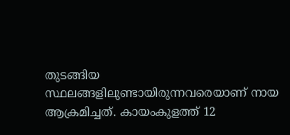തുടങ്ങിയ സ്ഥലങ്ങളിലുണ്ടായിരുന്നവരെയാണ് നായ ആക്രമിച്ചത്. കായംകുളത്ത് 12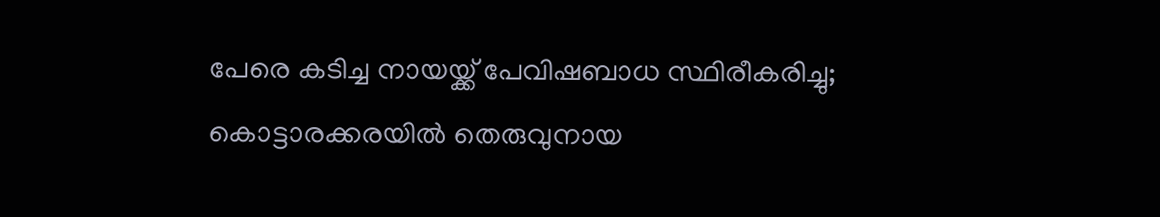പേരെ കടിച്ച നായയ്ക്ക് പേവിഷബാധ സ്ഥിരീകരിച്ചു; കൊട്ടാരക്കരയിൽ തെരുവുനായ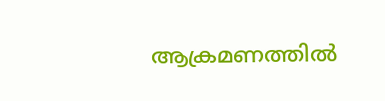ആക്രമണത്തിൽ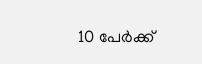10 പേർക്ക്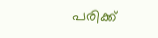പരിക്ക്